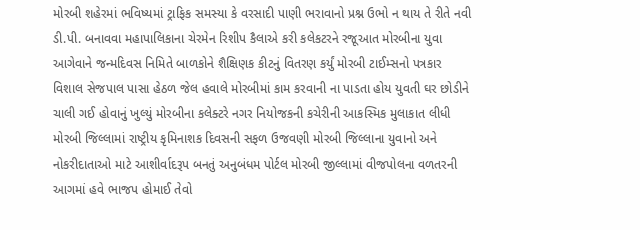મોરબી શહેરમાં ભવિષ્યમાં ટ્રાફિક સમસ્યા કે વરસાદી પાણી ભરાવાનો પ્રશ્ન ઉભો ન થાય તે રીતે નવી ડી.પી. બનાવવા મહાપાલિકાના ચેરમેન રિશીપ કૈલાએ કરી કલેકટરને રજૂઆત મોરબીના યુવા આગેવાને જન્મદિવસ નિમિતે બાળકોને શૈક્ષિણક કીટનું વિતરણ કર્યું મોરબી ટાઈમ્સનો પત્રકાર વિશાલ સેજપાલ પાસા હેઠળ જેલ હવાલે મોરબીમાં કામ કરવાની ના પાડતા હોય યુવતી ઘર છોડીને ચાલી ગઈ હોવાનું ખુલ્યું મોરબીના કલેક્ટરે નગર નિયોજકની કચેરીની આકસ્મિક મુલાકાત લીધી મોરબી જિલ્લામાં રાષ્ટ્રીય કૃમિનાશક દિવસની સફળ ઉજવણી મોરબી જિલ્લાના યુવાનો અને નોકરીદાતાઓ માટે આશીર્વાદરૂપ બનતું અનુબંધમ પોર્ટલ મોરબી જીલ્લામાં વીજપોલના વળતરની આગમાં હવે ભાજપ હોમાઈ તેવો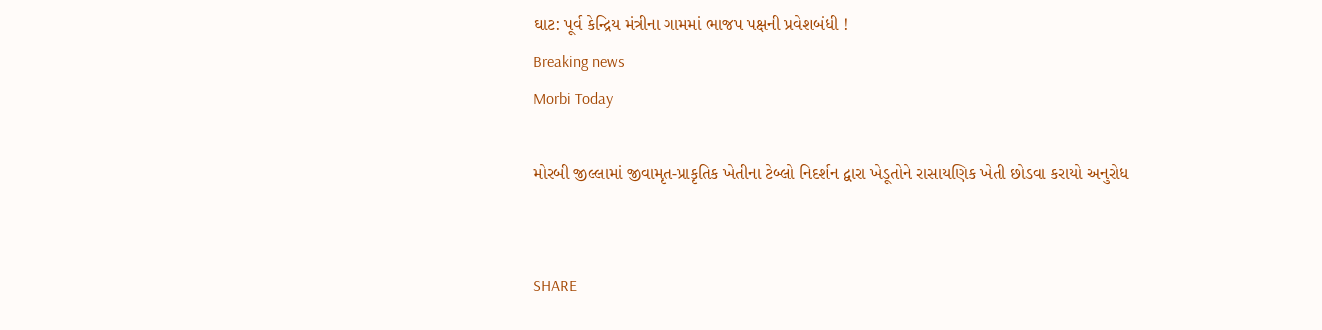ઘાટ: પૂર્વ કેન્દ્રિય મંત્રીના ગામમાં ભાજપ પક્ષની પ્રવેશબંધી !
Breaking news
Morbi Today

મોરબી જીલ્લામાં જીવામૃત-પ્રાકૃતિક ખેતીના ટેબ્લો નિદર્શન દ્વારા ખેડૂતોને રાસાયણિક ખેતી છોડવા કરાયો અનુરોધ


SHARE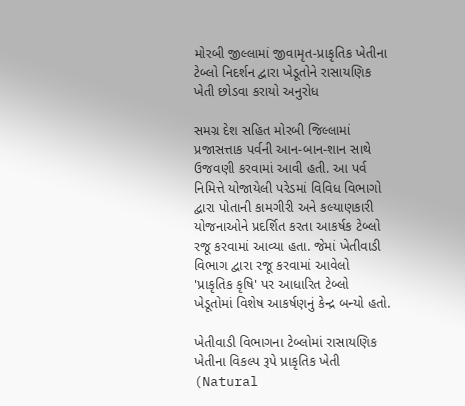મોરબી જીલ્લામાં જીવામૃત-પ્રાકૃતિક ખેતીના ટેબ્લો નિદર્શન દ્વારા ખેડૂતોને રાસાયણિક ખેતી છોડવા કરાયો અનુરોધ

સમગ્ર દેશ સહિત મોરબી જિલ્લામાં પ્રજાસત્તાક પર્વની આન-બાન-શાન સાથે ઉજવણી કરવામાં આવી હતી. આ પર્વ નિમિત્તે યોજાયેલી પરેડમાં વિવિધ વિભાગો દ્વારા પોતાની કામગીરી અને કલ્યાણકારી યોજનાઓને પ્રદર્શિત કરતા આકર્ષક ટેબ્લો રજૂ કરવામાં આવ્યા હતા. જેમાં ખેતીવાડી વિભાગ દ્વારા રજૂ કરવામાં આવેલો 'પ્રાકૃતિક કૃષિ' પર આધારિત ટેબ્લો ખેડૂતોમાં વિશેષ આકર્ષણનું કેન્દ્ર બન્યો હતો.

ખેતીવાડી વિભાગના ટેબ્લોમાં રાસાયણિક ખેતીના વિકલ્પ રૂપે પ્રાકૃતિક ખેતી (Natural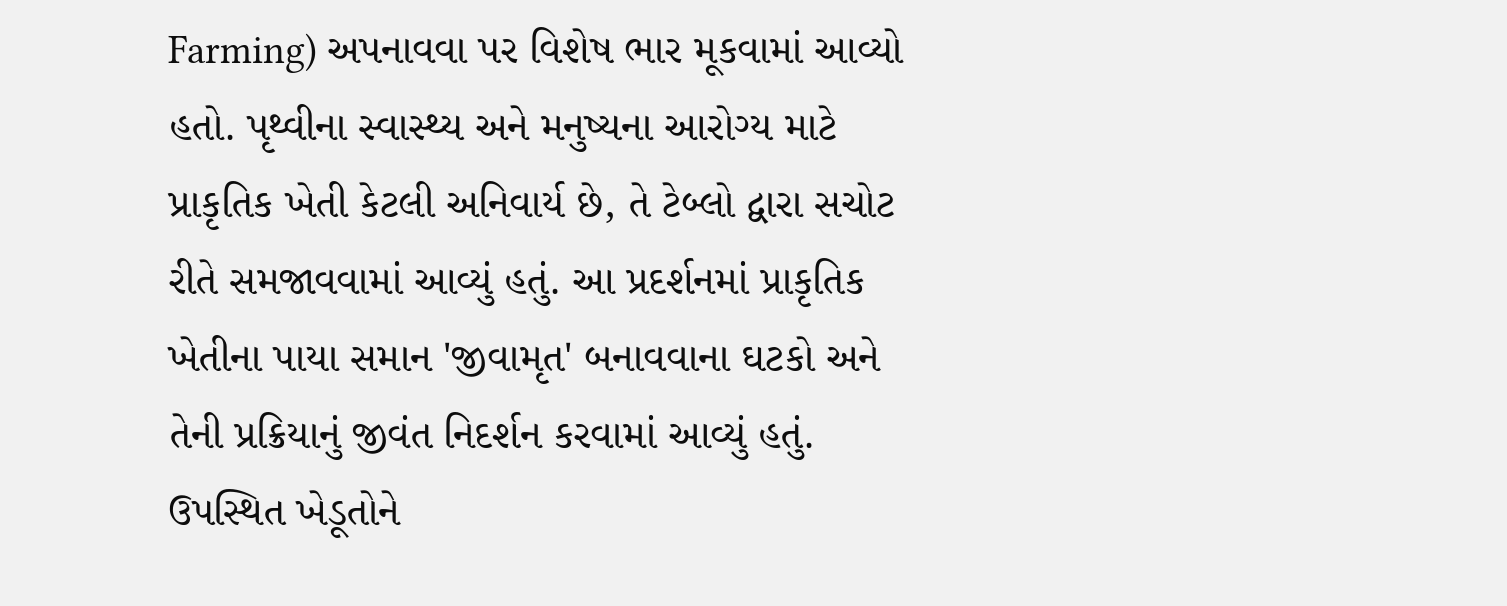Farming) અપનાવવા પર વિશેષ ભાર મૂકવામાં આવ્યો હતો. પૃથ્વીના સ્વાસ્થ્ય અને મનુષ્યના આરોગ્ય માટે પ્રાકૃતિક ખેતી કેટલી અનિવાર્ય છે, તે ટેબ્લો દ્વારા સચોટ રીતે સમજાવવામાં આવ્યું હતું. આ પ્રદર્શનમાં પ્રાકૃતિક ખેતીના પાયા સમાન 'જીવામૃત' બનાવવાના ઘટકો અને તેની પ્રક્રિયાનું જીવંત નિદર્શન કરવામાં આવ્યું હતું. ઉપસ્થિત ખેડૂતોને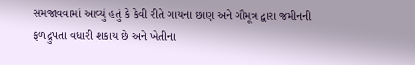સમજાવવામાં આવ્યું હતું કે કેવી રીતે ગાયના છાણ અને ગૌમૂત્ર દ્વારા જમીનની ફળદ્રુપતા વધારી શકાય છે અને ખેતીના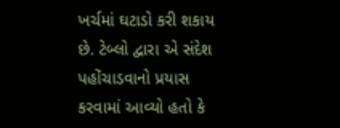ખર્ચમાં ઘટાડો કરી શકાય છે. ટેબ્લો દ્વારા એ સંદેશ પહોંચાડવાનો પ્રયાસ કરવામાં આવ્યો હતો કે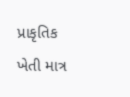પ્રાકૃતિક ખેતી માત્ર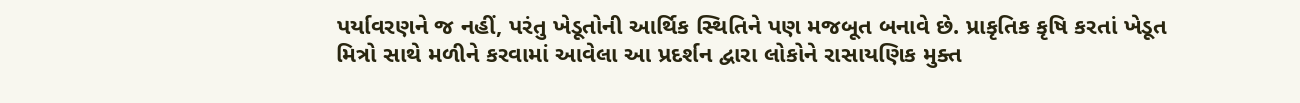પર્યાવરણને જ નહીં, પરંતુ ખેડૂતોની આર્થિક સ્થિતિને પણ મજબૂત બનાવે છે. પ્રાકૃતિક કૃષિ કરતાં ખેડૂત મિત્રો સાથે મળીને કરવામાં આવેલા આ પ્રદર્શન દ્વારા લોકોને રાસાયણિક મુક્ત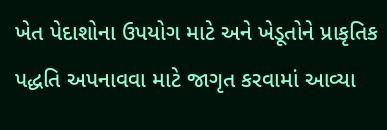ખેત પેદાશોના ઉપયોગ માટે અને ખેડૂતોને પ્રાકૃતિક પદ્ધતિ અપનાવવા માટે જાગૃત કરવામાં આવ્યા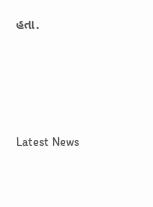હતા.






Latest News